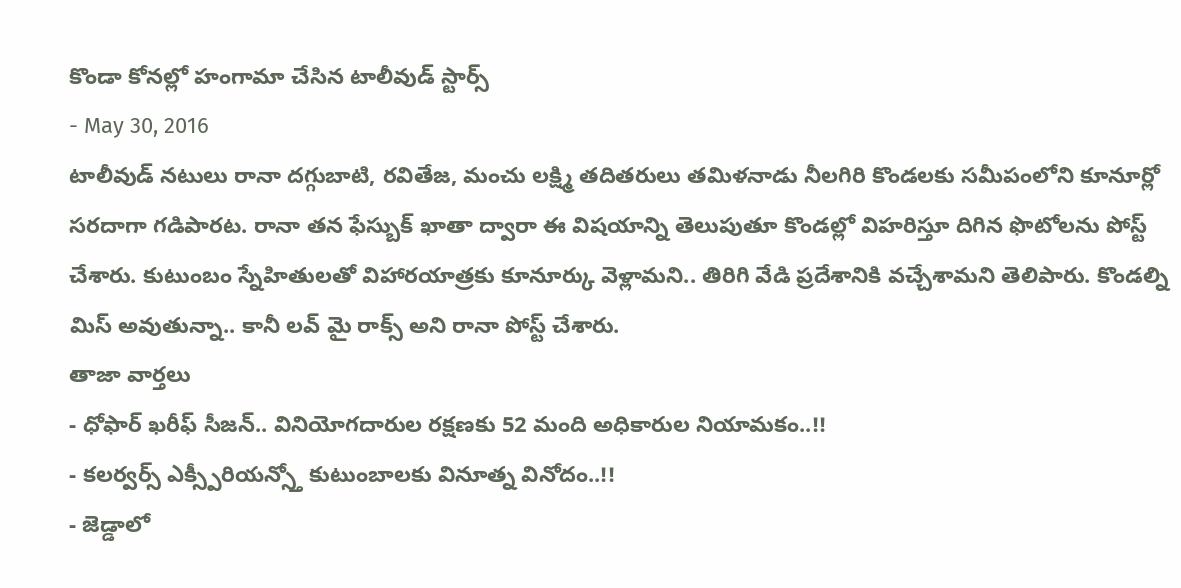కొండా కోనల్లో హంగామా చేసిన టాలీవుడ్ స్టార్స్
- May 30, 2016
టాలీవుడ్ నటులు రానా దగ్గుబాటి, రవితేజ, మంచు లక్ష్మి తదితరులు తమిళనాడు నీలగిరి కొండలకు సమీపంలోని కూనూర్లో సరదాగా గడిపారట. రానా తన ఫేస్బుక్ ఖాతా ద్వారా ఈ విషయాన్ని తెలుపుతూ కొండల్లో విహరిస్తూ దిగిన ఫొటోలను పోస్ట్ చేశారు. కుటుంబం స్నేహితులతో విహారయాత్రకు కూనూర్కు వెళ్లామని.. తిరిగి వేడి ప్రదేశానికి వచ్చేశామని తెలిపారు. కొండల్ని మిస్ అవుతున్నా.. కానీ లవ్ మై రాక్స్ అని రానా పోస్ట్ చేశారు.
తాజా వార్తలు
- ధోఫార్ ఖరీఫ్ సీజన్.. వినియోగదారుల రక్షణకు 52 మంది అధికారుల నియామకం..!!
- కలర్వర్స్ ఎక్స్పీరియన్స్తో కుటుంబాలకు వినూత్న వినోదం..!!
- జెడ్డాలో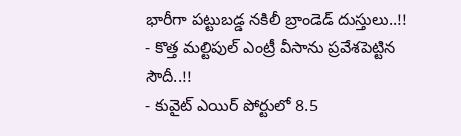భారీగా పట్టుబడ్డ నకిలీ బ్రాండెడ్ దుస్తులు..!!
- కొత్త మల్టిపుల్ ఎంట్రీ వీసాను ప్రవేశపెట్టిన సౌదీ..!!
- కువైట్ ఎయిర్ పోర్టులో 8.5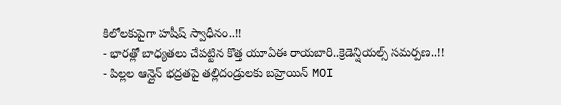కిలోలకుపైగా హషీష్ స్వాధీనం..!!
- భారత్లో బాధ్యతలు చేపట్టిన కొత్త యూఏఈ రాయబారి..క్రెడెన్షియల్స్ సమర్పణ..!!
- పిల్లల ఆన్లైన్ భద్రతపై తల్లిదండ్రులకు బహ్రెయిన్ MOI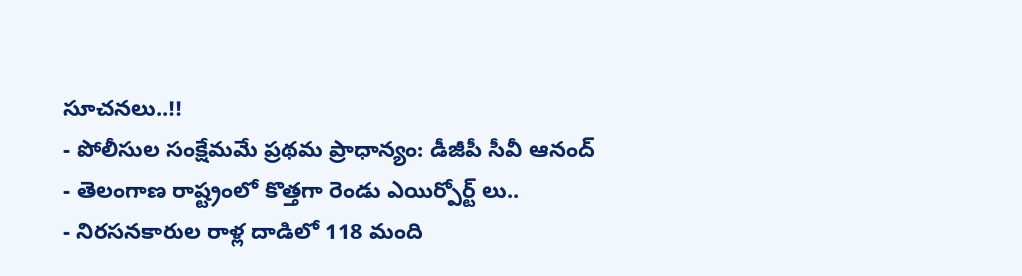సూచనలు..!!
- పోలీసుల సంక్షేమమే ప్రథమ ప్రాధాన్యం: డీజీపీ సీవీ ఆనంద్
- తెలంగాణ రాష్ట్రంలో కొత్తగా రెండు ఎయిర్పోర్ట్ లు..
- నిరసనకారుల రాళ్ల దాడిలో 118 మంది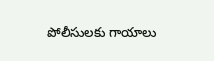పోలీసులకు గాయాలు